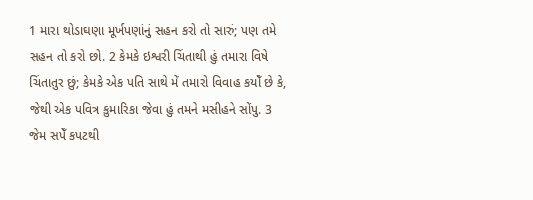1 મારા થોડાઘણા મૂર્ખપણાંનું સહન કરો તો સારું; પણ તમે સહન તો કરો છો. 2 કેમકે ઇશ્વરી ચિંતાથી હું તમારા વિષે ચિંતાતુર છું; કેમકે એક પતિ સાથે મેં તમારો વિવાહ કયોઁ છે કે, જેથી એક પવિત્ર કુમારિકા જેવા હું તમને મસીહને સોંપુ. 3 જેમ સપેઁ કપટથી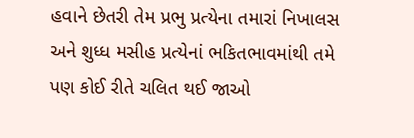હવાને છેતરી તેમ પ્રભુ પ્રત્યેના તમારાં નિખાલસ અને શુધ્ધ મસીહ પ્રત્યેનાં ભકિતભાવમાંથી તમે પણ કોઈ રીતે ચલિત થઈ જાઓ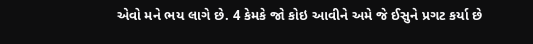એવો મને ભય લાગે છે. 4 કેમકે જો કોઇ આવીને અમે જે ઈસુને પ્રગટ કર્યા છે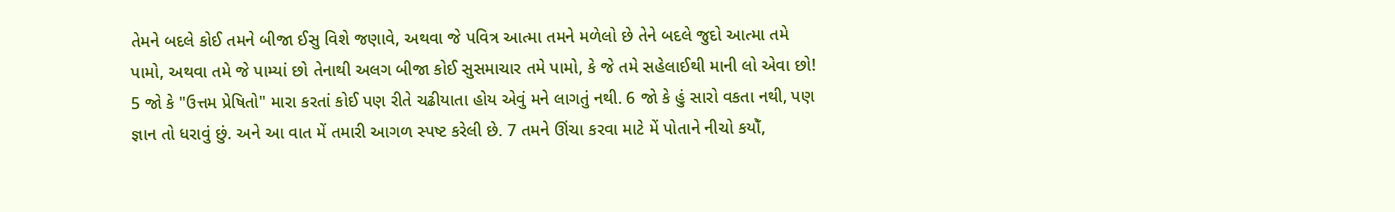તેમને બદલે કોઈ તમને બીજા ઈસુ વિશે જણાવે, અથવા જે પવિત્ર આત્મા તમને મળેલો છે તેને બદલે જુદો આત્મા તમે પામો, અથવા તમે જે પામ્યાં છો તેનાથી અલગ બીજા કોઈ સુસમાચાર તમે પામો, કે જે તમે સહેલાઈથી માની લો એવા છો!
5 જો કે "ઉત્તમ પ્રેષિતો" મારા કરતાં કોઈ પણ રીતે ચઢીયાતા હોય એવું મને લાગતું નથી. 6 જો કે હું સારો વકતા નથી, પણ જ્ઞાન તો ધરાવું છું. અને આ વાત મેં તમારી આગળ સ્પષ્ટ કરેલી છે. 7 તમને ઊંચા કરવા માટે મેં પોતાને નીચો કયોઁ,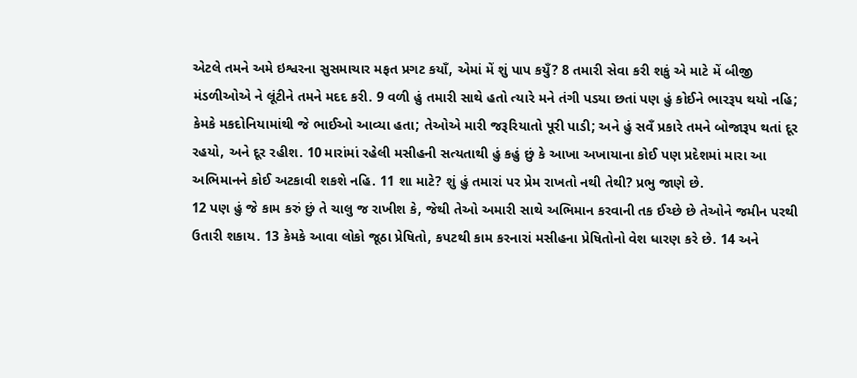એટલે તમને અમે ઇશ્વરના સુસમાચાર મફત પ્રગટ કયાઁ, એમાં મેં શું પાપ કયુઁ? 8 તમારી સેવા કરી શકું એ માટે મેં બીજી મંડળીઓએ ને લૂંટીને તમને મદદ કરી. 9 વળી હું તમારી સાથે હતો ત્યારે મને તંગી પડયા છતાં પણ હું કોઈને ભારરૂપ થયો નહિ; કેમકે મકદોનિયામાંથી જે ભાઈઓ આવ્યા હતા; તેઓએ મારી જરૂરિયાતો પૂરી પાડી; અને હું સવઁ પ્રકારે તમને બોજારૂપ થતાં દૂર રહયો, અને દૂર રહીશ. 10 મારાંમાં રહેલી મસીહની સત્યતાથી હું કહું છું કે આખા અખાયાના કોઈ પણ પ્રદેશમાં મારા આ અભિમાનને કોઈ અટકાવી શકશે નહિ. 11 શા માટે? શું હું તમારાં પર પ્રેમ રાખતો નથી તેથી? પ્રભુ જાણે છે.
12 પણ હું જે કામ કરું છું તે ચાલુ જ રાખીશ કે, જેથી તેઓ અમારી સાથે અભિમાન કરવાની તક ઈચ્છે છે તેઓને જમીન પરથી ઉતારી શકાય. 13 કેમકે આવા લોકો જૂઠા પ્રેષિતો, કપટથી કામ કરનારાં મસીહના પ્રેષિતોનો વેશ ધારણ કરે છે. 14 અને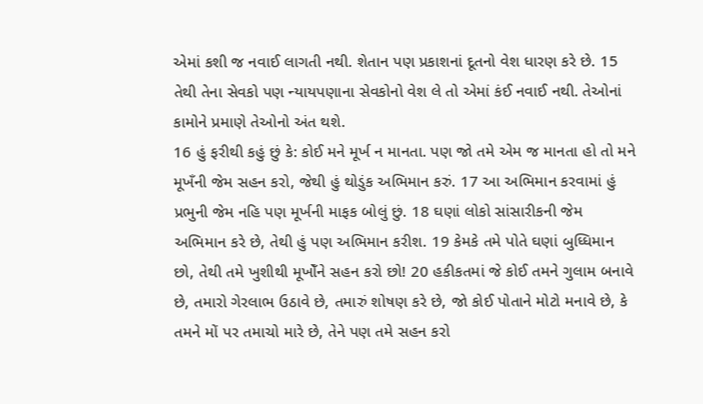એમાં કશી જ નવાઈ લાગતી નથી. શેતાન પણ પ્રકાશનાં દૂતનો વેશ ધારણ કરે છે. 15 તેથી તેના સેવકો પણ ન્યાયપણાના સેવકોનો વેશ લે તો એમાં કંઈ નવાઈ નથી. તેઓનાં કામોને પ્રમાણે તેઓનો અંત થશે.
16 હું ફરીથી કહું છું કે: કોઈ મને મૂર્ખ ન માનતા. પણ જો તમે એમ જ માનતા હો તો મને મૂખઁની જેમ સહન કરો, જેથી હું થોડુંક અભિમાન કરું. 17 આ અભિમાન કરવામાં હું પ્રભુની જેમ નહિ પણ મૂર્ખની માફક બોલું છું. 18 ઘણાં લોકો સાંસારીકની જેમ અભિમાન કરે છે, તેથી હું પણ અભિમાન કરીશ. 19 કેમકે તમે પોતે ઘણાં બુધ્ધિમાન છો, તેથી તમે ખુશીથી મૂખોઁને સહન કરો છો! 20 હકીકતમાં જે કોઈ તમને ગુલામ બનાવે છે, તમારો ગેરલાભ ઉઠાવે છે, તમારું શોષણ કરે છે, જો કોઈ પોતાને મોટો મનાવે છે, કે તમને મોં પર તમાચો મારે છે, તેને પણ તમે સહન કરો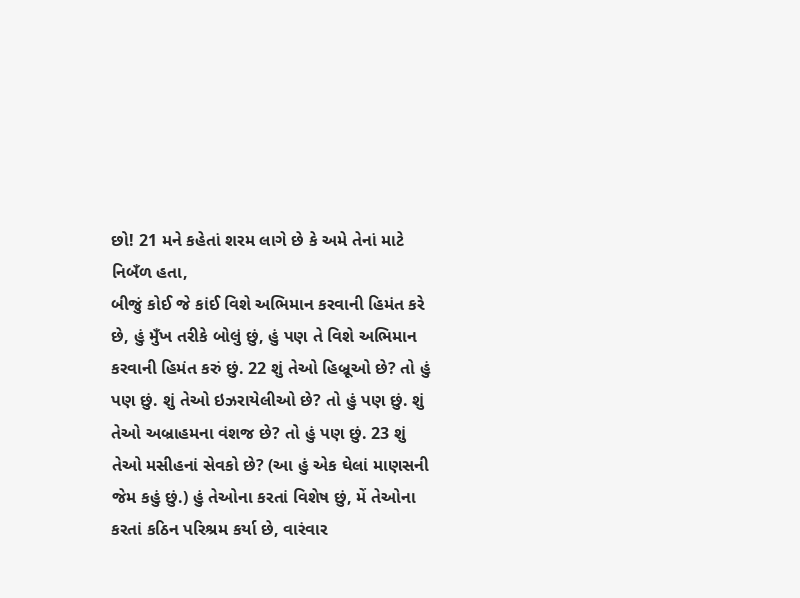છો! 21 મને કહેતાં શરમ લાગે છે કે અમે તેનાં માટે નિબઁળ હતા,
બીજું કોઈ જે કાંઈ વિશે અભિમાન કરવાની હિમંત કરે છે, હું મુઁખ તરીકે બોલું છું, હું પણ તે વિશે અભિમાન કરવાની હિમંત કરું છું. 22 શું તેઓ હિબ્રૂઓ છે? તો હું પણ છું. શું તેઓ ઇઝરાયેલીઓ છે? તો હું પણ છું. શું તેઓ અબ્રાહમના વંશજ છે? તો હું પણ છું. 23 શું તેઓ મસીહનાં સેવકો છે? (આ હું એક ઘેલાં માણસની જેમ કહું છું.) હું તેઓના કરતાં વિશેષ છું, મેં તેઓના કરતાં કઠિન પરિશ્રમ કર્યા છે, વારંવાર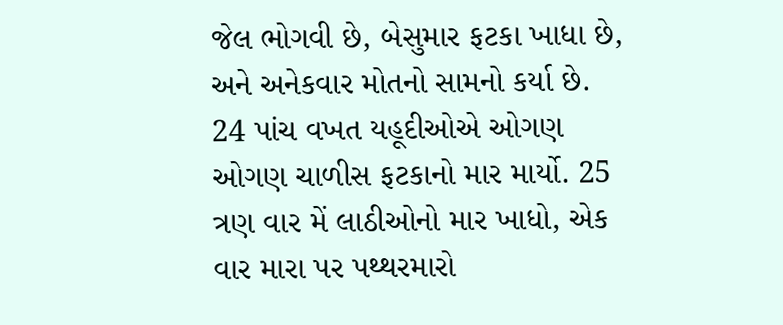જેલ ભોગવી છે, બેસુમાર ફટકા ખાધા છે, અને અનેકવાર મોતનો સામનો કર્યા છે. 24 પાંચ વખત યહૂદીઓએ ઓગણ ઓગણ ચાળીસ ફટકાનો માર માર્યો. 25 ત્રણ વાર મેં લાઠીઓનો માર ખાધો, એક વાર મારા પર પથ્થરમારો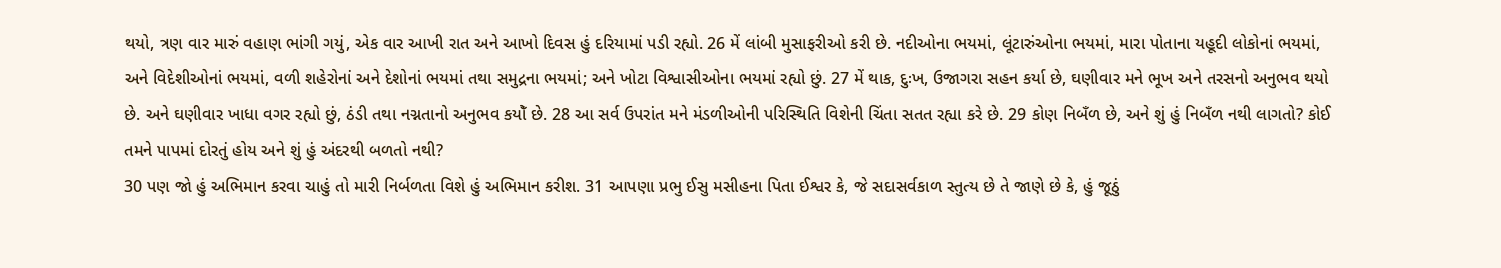થયો, ત્રણ વાર મારું વહાણ ભાંગી ગયું, એક વાર આખી રાત અને આખો દિવસ હું દરિયામાં પડી રહ્યો. 26 મેં લાંબી મુસાફરીઓ કરી છે. નદીઓના ભયમાં, લૂંટારુંઓના ભયમાં, મારા પોતાના યહૂદી લોકોનાં ભયમાં, અને વિદેશીઓનાં ભયમાં, વળી શહેરોનાં અને દેશોનાં ભયમાં તથા સમુદ્રના ભયમાં; અને ખોટા વિશ્વાસીઓના ભયમાં રહ્યો છું. 27 મેં થાક, દુઃખ, ઉજાગરા સહન કર્યા છે, ઘણીવાર મને ભૂખ અને તરસનો અનુભવ થયો છે. અને ઘણીવાર ખાધા વગર રહ્યો છું, ઠંડી તથા નગ્નતાનો અનુભવ કયોઁ છે. 28 આ સર્વ ઉપરાંત મને મંડળીઓની પરિસ્થિતિ વિશેની ચિંતા સતત રહ્યા કરે છે. 29 કોણ નિબઁળ છે, અને શું હું નિબઁળ નથી લાગતો? કોઈ તમને પાપમાં દોરતું હોય અને શું હું અંદરથી બળતો નથી?
30 પણ જો હું અભિમાન કરવા ચાહું તો મારી નિર્બળતા વિશે હું અભિમાન કરીશ. 31 આપણા પ્રભુ ઈસુ મસીહના પિતા ઈશ્વર કે, જે સદાસર્વકાળ સ્તુત્ય છે તે જાણે છે કે, હું જૂઠું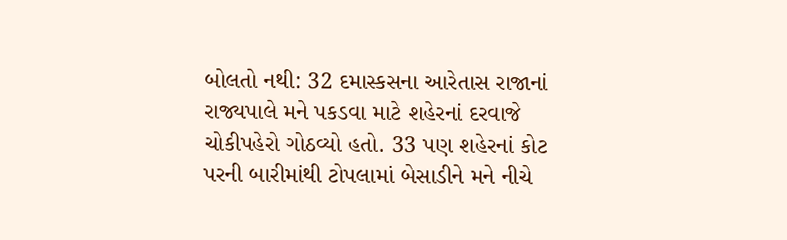બોલતો નથી: 32 દમાસ્કસના આરેતાસ રાજાનાં રાજ્યપાલે મને પકડવા માટે શહેરનાં દરવાજે ચોકીપહેરો ગોઠવ્યો હતો. 33 પણ શહેરનાં કોટ પરની બારીમાંથી ટોપલામાં બેસાડીને મને નીચે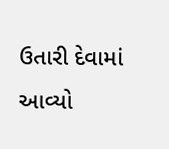ઉતારી દેવામાં આવ્યો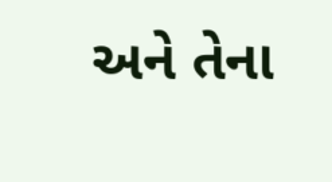અને તેના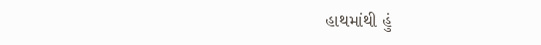હાથમાંથી હું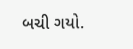બચી ગયો.